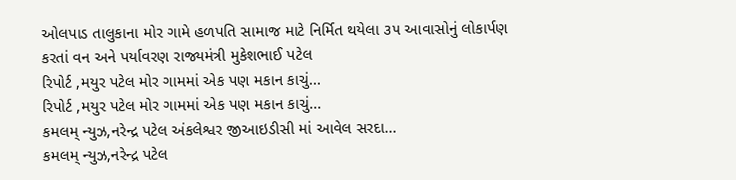ઓલપાડ તાલુકાના મોર ગામે હળપતિ સામાજ માટે નિર્મિત થયેલા ૩૫ આવાસોનું લોકાર્પણ કરતાં વન અને પર્યાવરણ રાજ્યમંત્રી મુકેશભાઈ પટેલ
રિપોર્ટ ,મયુર પટેલ મોર ગામમાં એક પણ મકાન કાચું...
રિપોર્ટ ,મયુર પટેલ મોર ગામમાં એક પણ મકાન કાચું...
કમલમ્ ન્યુઝ,નરેન્દ્ર પટેલ અંકલેશ્વર જીઆઇડીસી માં આવેલ સરદા...
કમલમ્ ન્યુઝ,નરેન્દ્ર પટેલ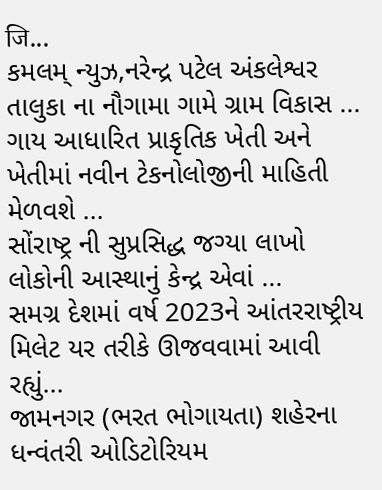जि...
કમલમ્ ન્યુઝ,નરેન્દ્ર પટેલ અંકલેશ્વર તાલુકા ના નૌગામા ગામે ગ્રામ વિકાસ ...
ગાય આધારિત પ્રાકૃતિક ખેતી અને ખેતીમાં નવીન ટેકનોલોજીની માહિતી મેળવશે ...
સોંરાષ્ટ્ર ની સુપ્રસિદ્ધ જગ્યા લાખો લોકોની આસ્થાનું કેન્દ્ર એવાં ...
સમગ્ર દેશમાં વર્ષ 2023ને આંતરરાષ્ટ્રીય મિલેટ યર તરીકે ઊજવવામાં આવી રહ્યું...
જામનગર (ભરત ભોગાયતા) શહેરના ધન્વંતરી ઓડિટોરિયમ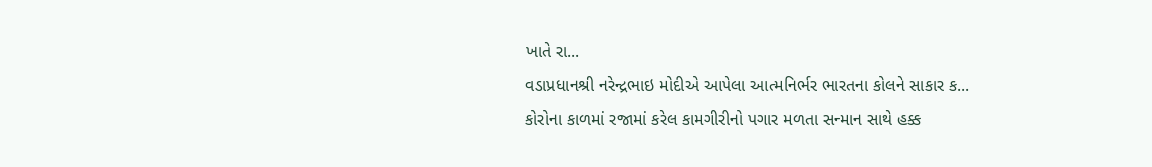ખાતે રા...
વડાપ્રધાનશ્રી નરેન્દ્રભાઇ મોદીએ આપેલા આત્મનિર્ભર ભારતના કોલને સાકાર ક...
કોરોના કાળમાં રજામાં કરેલ કામગીરીનો પગાર મળતા સન્માન સાથે હક્ક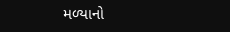મળ્યાનો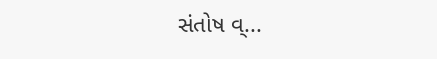સંતોષ વ્...